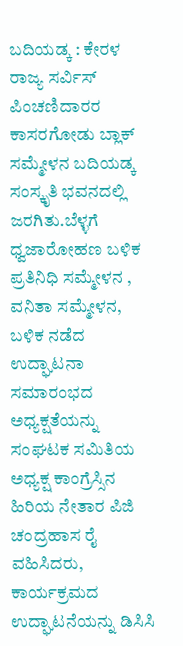ಬದಿಯಡ್ಕ : ಕೇರಳ ರಾಜ್ಯ ಸರ್ವಿಸ್ ಪಿಂಚಣಿದಾರರ ಕಾಸರಗೋಡು ಬ್ಲಾಕ್ ಸಮ್ಮೇಳನ ಬದಿಯಡ್ಕ ಸಂಸ್ಕೃತಿ ಭವನದಲ್ಲಿ ಜರಗಿತು.ಬೆಳ್ಳಗೆ ಧ್ವಜಾರೋಹಣ ಬಳಿಕ ಪ್ರತಿನಿಧಿ ಸಮ್ಮೇಳನ , ವನಿತಾ ಸಮ್ಮೇಳನ, ಬಳಿಕ ನಡೆದ ಉದ್ಘಾಟನಾ ಸಮಾರಂಭದ ಅಧ್ಯಕ್ಷತೆಯನ್ನು ಸಂಘಟಕ ಸಮಿತಿಯ ಅಧ್ಯಕ್ಷ ಕಾಂಗ್ರೆಸ್ಸಿನ ಹಿರಿಯ ನೇತಾರ ಪಿಜಿ ಚಂದ್ರಹಾಸ ರೈ ವಹಿಸಿದರು, ಕಾರ್ಯಕ್ರಮದ ಉದ್ಘಾಟನೆಯನ್ನು ಡಿಸಿಸಿ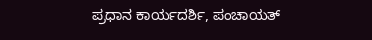ಪ್ರಧಾನ ಕಾರ್ಯದರ್ಶಿ, ಪಂಚಾಯತ್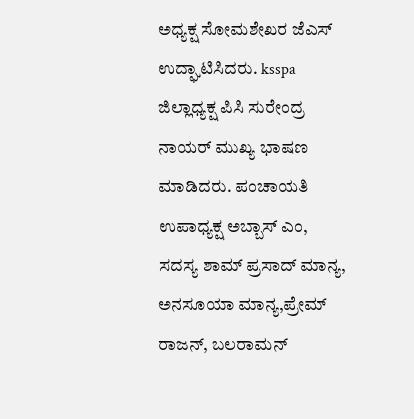ಅಧ್ಯಕ್ಷ ಸೋಮಶೇಖರ ಜೆಎಸ್ ಉದ್ಘಾಟಿಸಿದರು. ksspa ಜಿಲ್ಲಾಧ್ಯಕ್ಷ ಪಿಸಿ ಸುರೇಂದ್ರ ನಾಯರ್ ಮುಖ್ಯ ಭಾಷಣ ಮಾಡಿದರು. ಪಂಚಾಯತಿ ಉಪಾಧ್ಯಕ್ಷ ಅಬ್ಬಾಸ್ ಎಂ, ಸದಸ್ಯ ಶಾಮ್ ಪ್ರಸಾದ್ ಮಾನ್ಯ, ಅನಸೂಯಾ ಮಾನ್ಯ,ಪ್ರೇಮ್ ರಾಜನ್, ಬಲರಾಮನ್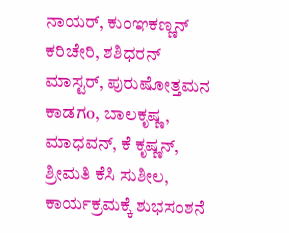ನಾಯರ್, ಕುಂಞಕಣ್ಣನ್ ಕರಿಚೇರಿ, ಶಶಿಧರನ್ ಮಾಸ್ಟರ್, ಪುರುಷೋತ್ತಮನ ಕಾಡಗo, ಬಾಲಕೃಷ್ಣ, ಮಾಧವನ್, ಕೆ ಕೃಷ್ಣನ್, ಶ್ರೀಮತಿ ಕೆಸಿ ಸುಶೀಲ, ಕಾರ್ಯಕ್ರಮಕ್ಕೆ ಶುಭಸಂಶನೆ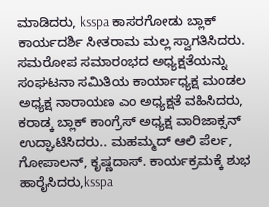ಮಾಡಿದರು, ksspa ಕಾಸರಗೋಡು ಬ್ಲಾಕ್ ಕಾರ್ಯದರ್ಶಿ ಸೀತರಾಮ ಮಲ್ಲ ಸ್ವಾಗತಿಸಿದರು. ಸಮರೋಪ ಸಮಾರಂಭದ ಅಧ್ಯಕ್ಷತೆಯನ್ನು ಸಂಘಟನಾ ಸಮಿತಿಯ ಕಾರ್ಯಾಧ್ಯಕ್ಷ ಮಂಡಲ ಅಧ್ಯಕ್ಷ ನಾರಾಯಣ ಎಂ ಅಧ್ಯಕ್ಷತೆ ವಹಿಸಿದರು, ಕರಾಡ್ಕ ಬ್ಲಾಕ್ ಕಾಂಗ್ರೆಸ್ ಅಧ್ಯಕ್ಷ ವಾರಿಜಾಕ್ಸನ್ ಉದ್ಘಾಟಿಸಿದರು.. ಮಹಮ್ಮದ್ ಆಲಿ ಪೆರ್ಲ, ಗೋಪಾಲನ್, ಕೃಷ್ಣದಾಸ್. ಕಾರ್ಯಕ್ರಮಕ್ಕೆ ಶುಭ ಹಾರೈಸಿದರು,ksspa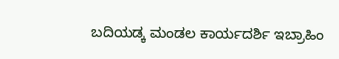ಬದಿಯಡ್ಕ ಮಂಡಲ ಕಾರ್ಯದರ್ಶಿ ಇಬ್ರಾಹಿಂ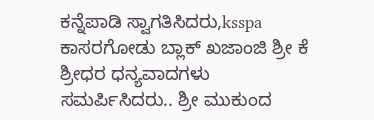ಕನ್ನೆಪಾಡಿ ಸ್ವಾಗತಿಸಿದರು,ksspa ಕಾಸರಗೋಡು ಬ್ಲಾಕ್ ಖಜಾಂಜಿ ಶ್ರೀ ಕೆ ಶ್ರೀಧರ ಧನ್ಯವಾದಗಳು ಸಮರ್ಪಿಸಿದರು.. ಶ್ರೀ ಮುಕುಂದ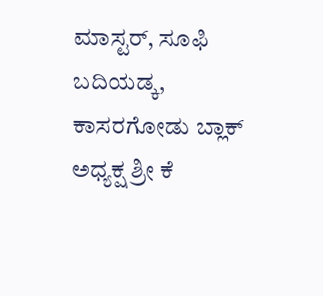ಮಾಸ್ಟರ್, ಸೂಫಿ ಬದಿಯಡ್ಕ, ಕಾಸರಗೋಡು ಬ್ಲಾಕ್ ಅಧ್ಯಕ್ಷ ಶ್ರೀ ಕೆ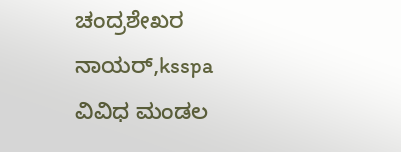ಚಂದ್ರಶೇಖರ ನಾಯರ್,ksspa ವಿವಿಧ ಮಂಡಲ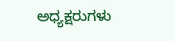ಅಧ್ಯಕ್ಷರುಗಳು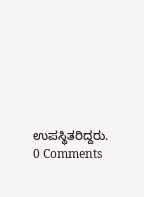ಉಪಸ್ಥಿತರಿದ್ದರು.
0 Comments